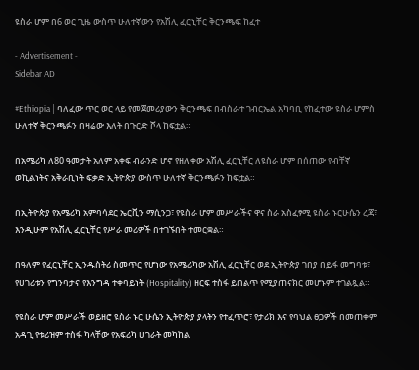ዩስራ ሆም በ6 ወር ጊዜ ውስጥ ሁለተኛውን የአሽሊ ፈርኒቸር ቅርንጫፍ ከፈተ

- Advertisement -
Sidebar AD

#Ethiopia | ባለፈው ጥር ወር ላይ የመጀመሪያውን ቅርንጫፍ በብስራተ ገብርኤል አካባቢ የከፈተው ዩስራ ሆምስ ሁለተኛ ቅርንጫፉን በዛሬው እለት በጉርድ ሾላ ከፍቷል።

በአሜሪካ ለ80 ዓመታት አለም አቀፍ ብራንድ ሆኖ የዘለቀው አሽሊ ፈርኒቸር ለዩስራ ሆም በሰጠው የብቸኛ ወኪልነትና አቅራቢነት ፍቃድ ኢትዮጵያ ውስጥ ሁለተኛ ቅርንጫፉን ከፍቷል።

በኢትዮጵያ የአሜሪካ አምባሳደር ኤርቪን ማሲንጋ፣ የዩስራ ሆም መሥራችና ዋና ስራ አስፈፃሚ ዩስራ ኑርሁሴን ረጃ፣ እንዲሁም የአሽሊ ፈርኒቸር የሥራ መሪዎች በተገኙበት ተመርቋል።

በዓለም የፈርኒቸር ኢንዱስትሪ ስመጥር የሆነው የአሜሪካው አሽሊ ፈርኒቸር ወደ ኢትዮጵያ ገበያ በይፋ መግባቱ፣ የሀገሪቱን የግንባታና የእንግዳ ተቀባይነት (Hospitality) ዘርፍ ተስፋ ይበልጥ የሚያጠናክር መሆኑም ተገልጿል።

የዩስራ ሆም መሥራች ወይዘሮ ዩስራ ኑር ሁሴን ኢትዮጵያ ያላትን የተፈጥሮ፣ የታሪክ እና የባህል ፀጋዎች በመጠቀም አዳጊ የቱሪዝም ተስፋ ካላቸው የአፍሪካ ሀገራት መካከል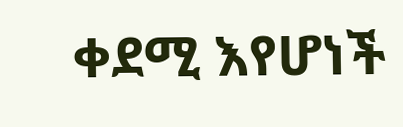ቀደሚ እየሆነች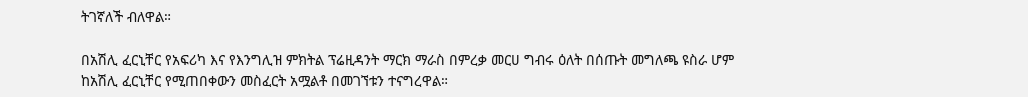ትገኛለች ብለዋል።

በአሽሊ ፈርኒቸር የአፍሪካ እና የእንግሊዝ ምክትል ፕሬዚዳንት ማርክ ማራስ በምረቃ መርሀ ግብሩ ዕለት በሰጡት መግለጫ ዩስራ ሆም ከአሽሊ ፈርኒቸር የሚጠበቀውን መስፈርት አሟልቶ በመገኘቱን ተናግረዋል።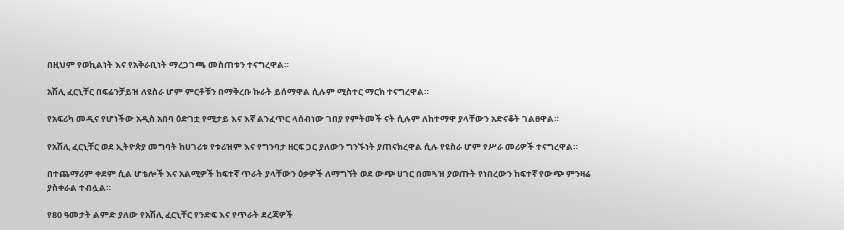በዚህም የወኪልነት እና የአቅራቢነት ማረጋገጫ መስጠቱን ተናግረዋል።

አሽሊ ፈርኒቸር በፍሬንቻይዝ ለዩስራ ሆም ምርቶቹን በማቅረቡ ኩራት ይሰማዋል ሲሉም ሚስተር ማርክ ተናግረዋል።

የአፍሪካ መዲና የሆነችው አዲስ አበባ ዕድገቷ የሚታይ እና እኛ ልንፈጥር ላሰብነው ገበያ የምትመች ናት ሲሉም ለከተማዋ ያላቸውን አድናቆት ገልፀዋል።

የአሽሊ ፈርኒቸር ወደ ኢትዮጵያ መግባት ከሀገሪቱ የቱሪዝም እና የግንባታ ዘርፍ ጋር ያለውን ግንኙነት ያጠናክረዋል ሲሉ የዩስራ ሆም የሥራ መሪዎች ተናግረዋል።

በተጨማሪም ቀደም ሲል ሆቴሎች እና አልሚዎች ከፍተኛ ጥራት ያላቸውን ዕቃዎች ለማግኘት ወደ ውጭ ሀገር በመጓዝ ያወጡት የነበረውን ከፍተኛ የውጭ ምንዛሬ ያስቀራል ተብሏል።

የ80 ዓመታት ልምድ ያለው የአሽሊ ፈርኒቸር የንድፍ እና የጥራት ደረጃዎች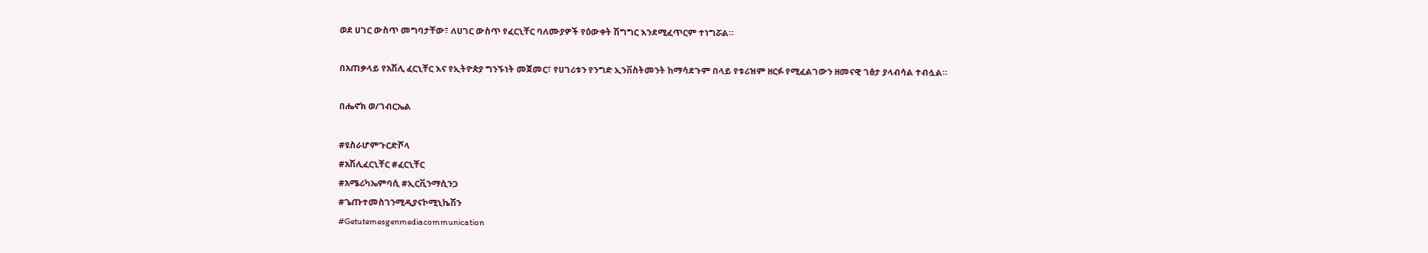ወደ ሀገር ውስጥ መግባታቸው፣ ለሀገር ውስጥ የፈርኒቸር ባለሙያዎች የዕውቀት ሽግግር እንደሚፈጥርም ተነግሯል።

በአጠቃላይ የአሽሊ ፈርኒቸር እና የኢትዮጵያ ግንኙነት መጀመር፣ የሀገሪቱን የንግድ ኢንቨስትመንት ከማሳደጉም በላይ የቱሪዝም ዘርፉ የሚፈልገውን ዘመናዊ ገፅታ ያላብሳል ተብሏል።

በሔኖክ ወ/ገብርኤል

#ዩስራሆምጉርድሾላ
#አሽሊፈርኒቸር #ፈርኒቸር
#አሜሪካኤምባሲ #ኢርቪንማሲንጋ
#ጌጡተመስገንሚዲያናኮሚኒኬሽን
#Getutemesgenmediacommunication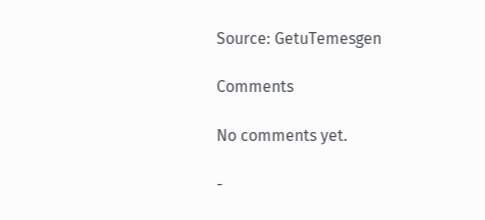Source: GetuTemesgen

Comments

No comments yet.

-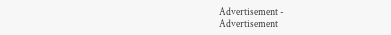Advertisement -
Advertisement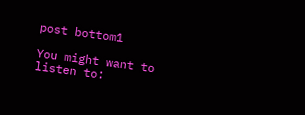post bottom1

You might want to listen to: